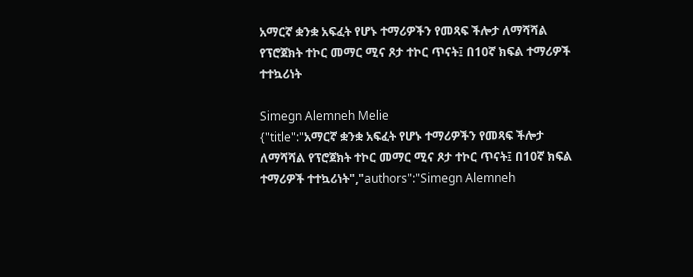አማርኛ ቋንቋ አፍፈት የሆኑ ተማሪዎችን የመጻፍ ችሎታ ለማሻሻል የፕሮጀክት ተኮር መማር ሚና ጾታ ተኮር ጥናት፤ በ10ኛ ክፍል ተማሪዎች ተተኳሪነት

Simegn Alemneh Melie
{"title":"አማርኛ ቋንቋ አፍፈት የሆኑ ተማሪዎችን የመጻፍ ችሎታ ለማሻሻል የፕሮጀክት ተኮር መማር ሚና ጾታ ተኮር ጥናት፤ በ10ኛ ክፍል ተማሪዎች ተተኳሪነት","authors":"Simegn Alemneh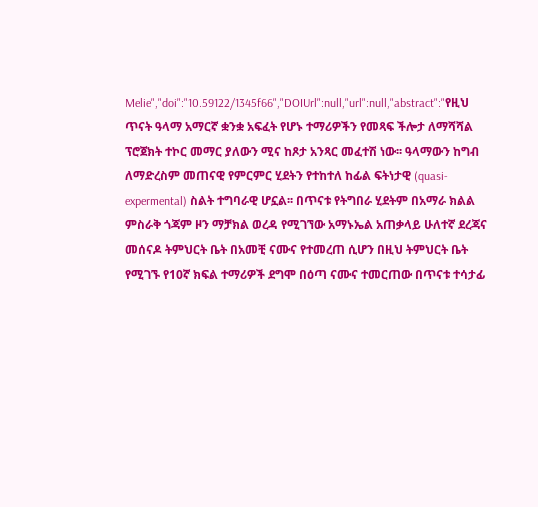Melie","doi":"10.59122/1345f66","DOIUrl":null,"url":null,"abstract":"የዚህ ጥናት ዓላማ አማርኛ ቋንቋ አፍፈት የሆኑ ተማሪዎችን የመጻፍ ችሎታ ለማሻሻል ፕሮጀክት ተኮር መማር ያለውን ሚና ከጾታ አንጻር መፈተሽ ነው፡፡ ዓላማውን ከግብ ለማድረስም መጠናዊ የምርምር ሂደትን የተከተለ ከፊል ፍትነታዊ (quasi-expermental) ስልት ተግባራዊ ሆኗል፡፡ በጥናቱ የትግበራ ሂደትም በአማራ ክልል ምስራቅ ጎጃም ዞን ማቻክል ወረዳ የሚገኘው አማኑኤል አጠቃላይ ሁለተኛ ደረጃና መሰናዶ ትምህርት ቤት በአመቺ ናሙና የተመረጠ ሲሆን በዚህ ትምህርት ቤት የሚገኙ የ10ኛ ክፍል ተማሪዎች ደግሞ በዕጣ ናሙና ተመርጠው በጥናቱ ተሳታፊ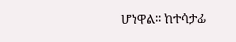ሆነዋል፡፡ ከተሳታፊ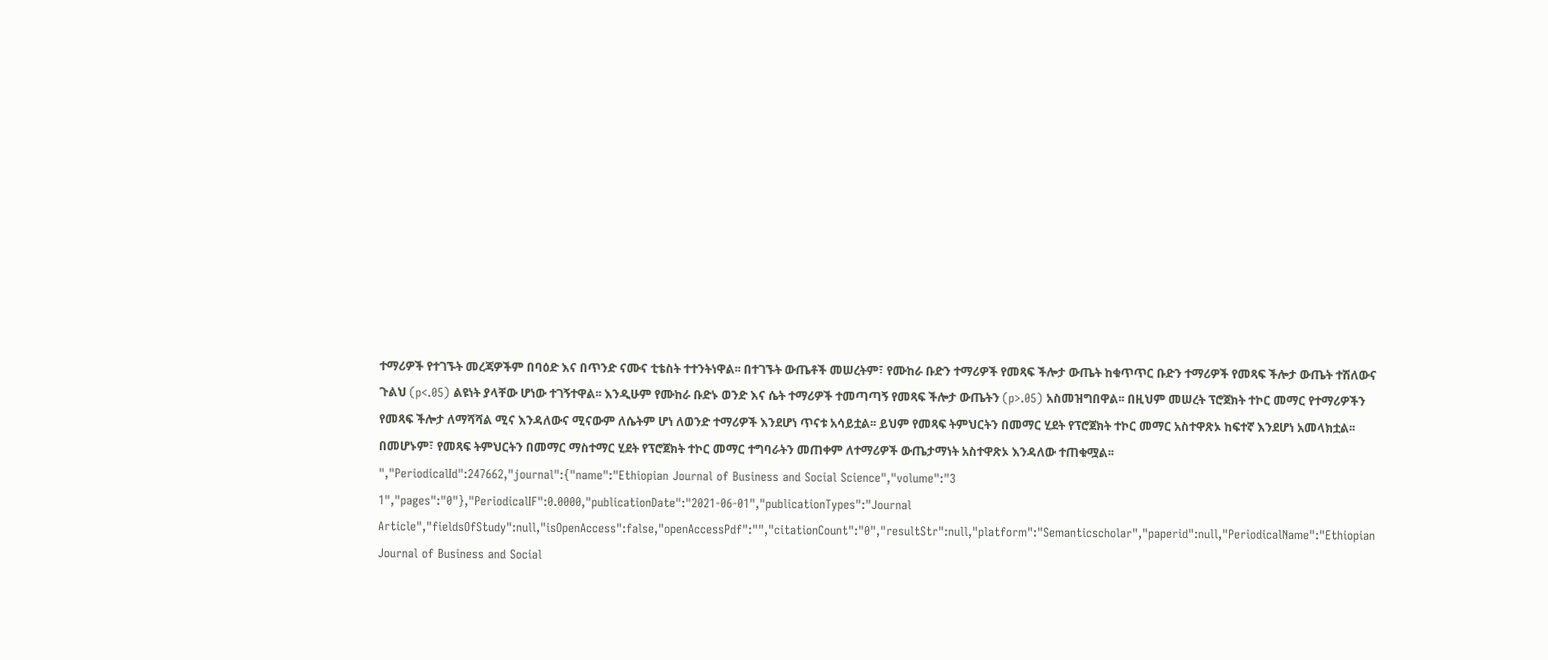ተማሪዎች የተገኙት መረጃዎችም በባዕድ እና በጥንድ ናሙና ቲቴስት ተተንትነዋል፡፡ በተገኙት ውጤቶች መሠረትም፣ የሙከራ ቡድን ተማሪዎች የመጻፍ ችሎታ ውጤት ከቁጥጥር ቡድን ተማሪዎች የመጻፍ ችሎታ ውጤት ተሽለውና ጉልህ (p<.05) ልዩነት ያላቸው ሆነው ተገኝተዋል፡፡ እንዲሁም የሙከራ ቡድኑ ወንድ እና ሴት ተማሪዎች ተመጣጣኝ የመጻፍ ችሎታ ውጤትን (p>.05) አስመዝግበዋል፡፡ በዚህም መሠረት ፕሮጀክት ተኮር መማር የተማሪዎችን የመጻፍ ችሎታ ለማሻሻል ሚና እንዳለውና ሚናውም ለሴትም ሆነ ለወንድ ተማሪዎች እንደሆነ ጥናቱ አሳይቷል፡፡ ይህም የመጻፍ ትምህርትን በመማር ሂደት የፕሮጀክት ተኮር መማር አስተዋጽኦ ከፍተኛ እንደሆነ አመላክቷል፡፡ በመሆኑም፣ የመጻፍ ትምህርትን በመማር ማስተማር ሂደት የፕሮጀክት ተኮር መማር ተግባራትን መጠቀም ለተማሪዎች ውጤታማነት አስተዋጽኦ እንዳለው ተጠቁሟል፡፡","PeriodicalId":247662,"journal":{"name":"Ethiopian Journal of Business and Social Science","volume":"3 1","pages":"0"},"PeriodicalIF":0.0000,"publicationDate":"2021-06-01","publicationTypes":"Journal Article","fieldsOfStudy":null,"isOpenAccess":false,"openAccessPdf":"","citationCount":"0","resultStr":null,"platform":"Semanticscholar","paperid":null,"PeriodicalName":"Ethiopian Journal of Business and Social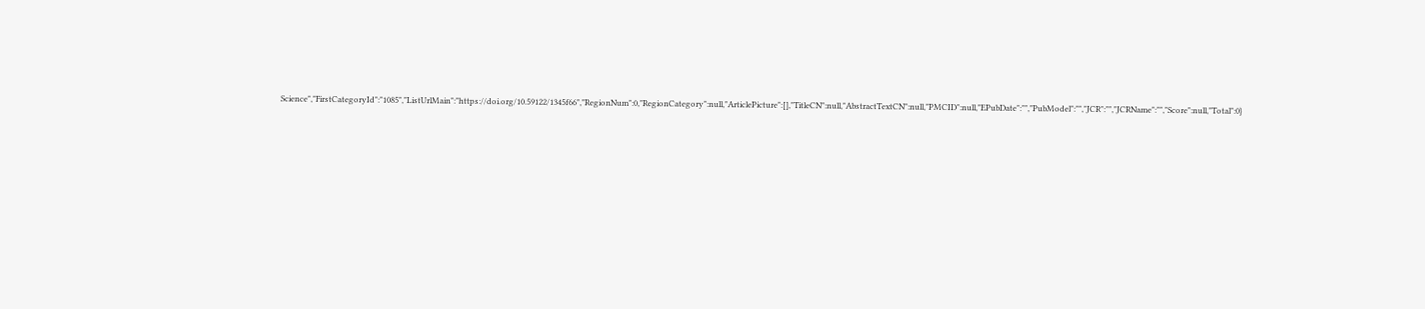Science","FirstCategoryId":"1085","ListUrlMain":"https://doi.org/10.59122/1345f66","RegionNum":0,"RegionCategory":null,"ArticlePicture":[],"TitleCN":null,"AbstractTextCN":null,"PMCID":null,"EPubDate":"","PubModel":"","JCR":"","JCRName":"","Score":null,"Total":0}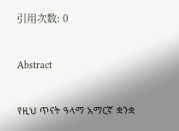引用次数: 0

Abstract

የዚህ ጥናት ዓላማ አማርኛ ቋንቋ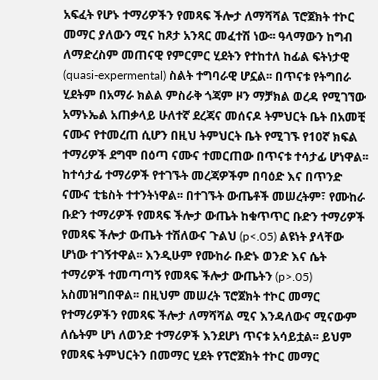አፍፈት የሆኑ ተማሪዎችን የመጻፍ ችሎታ ለማሻሻል ፕሮጀክት ተኮር መማር ያለውን ሚና ከጾታ አንጻር መፈተሽ ነው፡፡ ዓላማውን ከግብ ለማድረስም መጠናዊ የምርምር ሂደትን የተከተለ ከፊል ፍትነታዊ (quasi-expermental) ስልት ተግባራዊ ሆኗል፡፡ በጥናቱ የትግበራ ሂደትም በአማራ ክልል ምስራቅ ጎጃም ዞን ማቻክል ወረዳ የሚገኘው አማኑኤል አጠቃላይ ሁለተኛ ደረጃና መሰናዶ ትምህርት ቤት በአመቺ ናሙና የተመረጠ ሲሆን በዚህ ትምህርት ቤት የሚገኙ የ10ኛ ክፍል ተማሪዎች ደግሞ በዕጣ ናሙና ተመርጠው በጥናቱ ተሳታፊ ሆነዋል፡፡ ከተሳታፊ ተማሪዎች የተገኙት መረጃዎችም በባዕድ እና በጥንድ ናሙና ቲቴስት ተተንትነዋል፡፡ በተገኙት ውጤቶች መሠረትም፣ የሙከራ ቡድን ተማሪዎች የመጻፍ ችሎታ ውጤት ከቁጥጥር ቡድን ተማሪዎች የመጻፍ ችሎታ ውጤት ተሽለውና ጉልህ (p<.05) ልዩነት ያላቸው ሆነው ተገኝተዋል፡፡ እንዲሁም የሙከራ ቡድኑ ወንድ እና ሴት ተማሪዎች ተመጣጣኝ የመጻፍ ችሎታ ውጤትን (p>.05) አስመዝግበዋል፡፡ በዚህም መሠረት ፕሮጀክት ተኮር መማር የተማሪዎችን የመጻፍ ችሎታ ለማሻሻል ሚና እንዳለውና ሚናውም ለሴትም ሆነ ለወንድ ተማሪዎች እንደሆነ ጥናቱ አሳይቷል፡፡ ይህም የመጻፍ ትምህርትን በመማር ሂደት የፕሮጀክት ተኮር መማር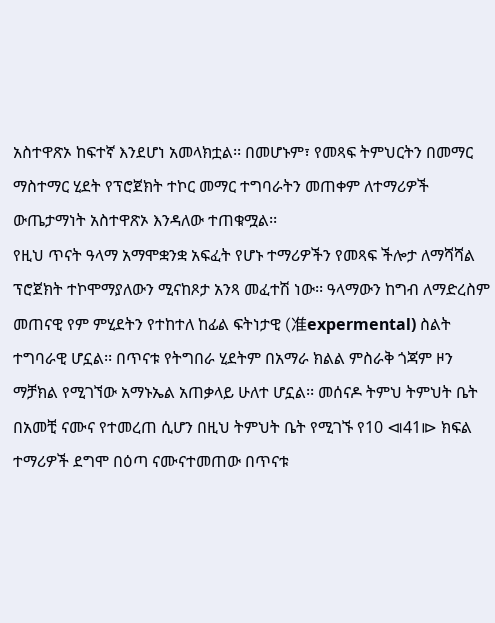አስተዋጽኦ ከፍተኛ እንደሆነ አመላክቷል፡፡ በመሆኑም፣ የመጻፍ ትምህርትን በመማር ማስተማር ሂደት የፕሮጀክት ተኮር መማር ተግባራትን መጠቀም ለተማሪዎች ውጤታማነት አስተዋጽኦ እንዳለው ተጠቁሟል፡፡
የዚህ ጥናት ዓላማ አማሞቋንቋ አፍፈት የሆኑ ተማሪዎችን የመጻፍ ችሎታ ለማሻሻል ፕሮጀክት ተኮሞማያለውን ሚናከጾታ አንጻ መፈተሽ ነው፡፡ ዓላማውን ከግብ ለማድረስም መጠናዊ የም ምሂደትን የተከተለ ከፊል ፍትነታዊ (准expermental) ስልት ተግባራዊ ሆኗል፡፡ በጥናቱ የትግበራ ሂደትም በአማራ ክልል ምስራቅ ጎጃም ዞን ማቻክል የሚገኘው አማኑኤል አጠቃላይ ሁለተ ሆኗል፡፡ መሰናዶ ትምህ ትምህት ቤት በአመቺ ናሙና የተመረጠ ሲሆን በዚህ ትምህት ቤት የሚገኙ የ10 ⧏41⧐ ክፍል ተማሪዎች ደግሞ በዕጣ ናሙናተመጠው በጥናቱ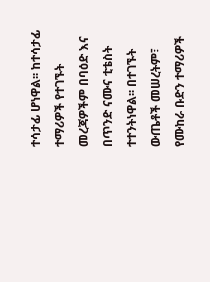ተሳታፊ ሆነዋል፡፡ ከተሳታፊ ተማሪዎች የተገኙት መረጃዎችም በባዕድ እና በጥንድ ናሙና ቲቴስት ተተንትነዋል፡፡ በተገኙት ውጤቶች መሠረትም፣ የሙከራ ቡድን ተማሪዎች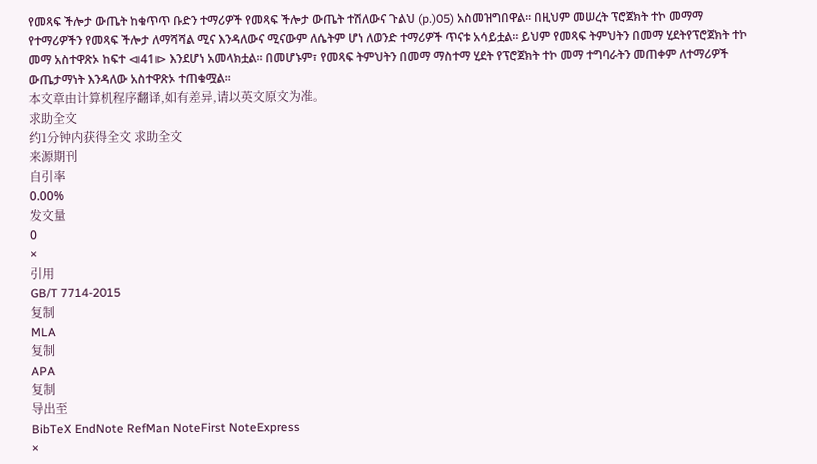የመጻፍ ችሎታ ውጤት ከቁጥጥ ቡድን ተማሪዎች የመጻፍ ችሎታ ውጤት ተሽለውና ጉልህ (p.)05) አስመዝግበዋል፡፡ በዚህም መሠረት ፕሮጀክት ተኮ መማማ የተማሪዎችን የመጻፍ ችሎታ ለማሻሻል ሚና እንዳለውና ሚናውም ለሴትም ሆነ ለወንድ ተማሪዎች ጥናቱ አሳይቷል፡፡ ይህም የመጻፍ ትምህትን በመማ ሂደትየፕሮጀክት ተኮ መማ አስተዋጽኦ ከፍተ ⧏41⧐ እንደሆነ አመላክቷል፡፡ በመሆኑም፣ የመጻፍ ትምህትን በመማ ማስተማ ሂደት የፕሮጀክት ተኮ መማ ተግባራትን መጠቀም ለተማሪዎች ውጤታማነት እንዳለው አስተዋጽኦ ተጠቁሟል፡፡
本文章由计算机程序翻译,如有差异,请以英文原文为准。
求助全文
约1分钟内获得全文 求助全文
来源期刊
自引率
0.00%
发文量
0
×
引用
GB/T 7714-2015
复制
MLA
复制
APA
复制
导出至
BibTeX EndNote RefMan NoteFirst NoteExpress
×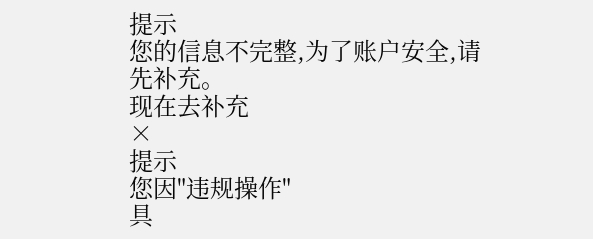提示
您的信息不完整,为了账户安全,请先补充。
现在去补充
×
提示
您因"违规操作"
具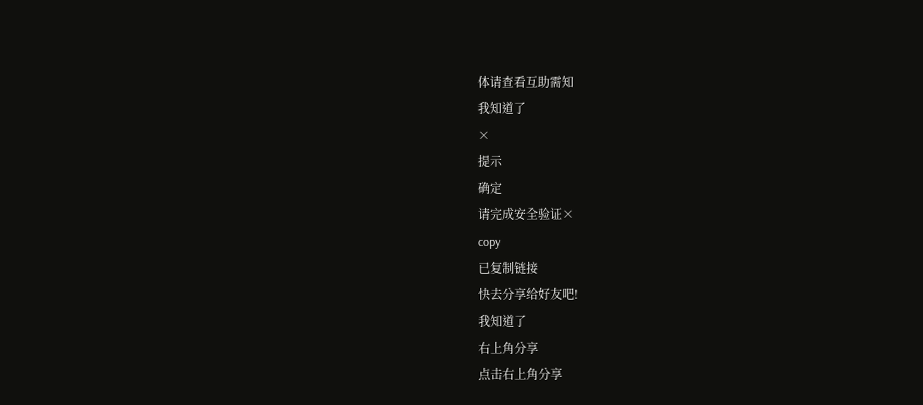体请查看互助需知
我知道了
×
提示
确定
请完成安全验证×
copy
已复制链接
快去分享给好友吧!
我知道了
右上角分享
点击右上角分享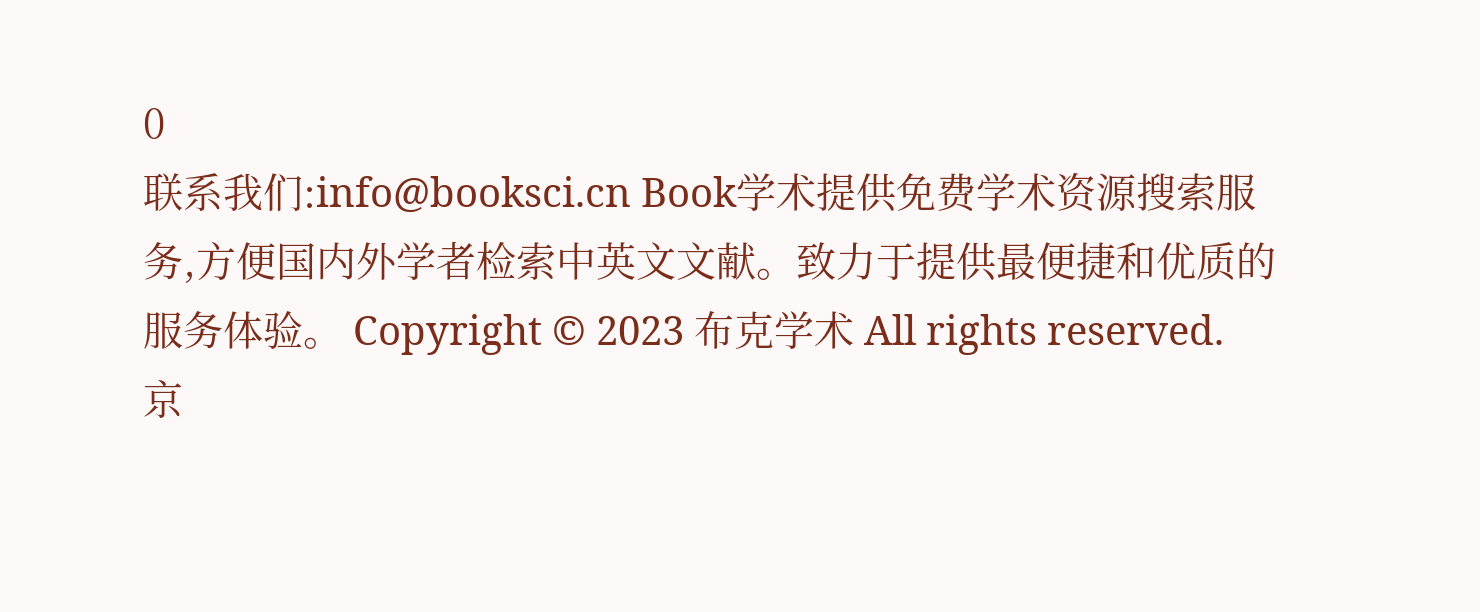0
联系我们:info@booksci.cn Book学术提供免费学术资源搜索服务,方便国内外学者检索中英文文献。致力于提供最便捷和优质的服务体验。 Copyright © 2023 布克学术 All rights reserved.
京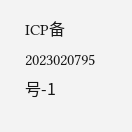ICP备2023020795号-1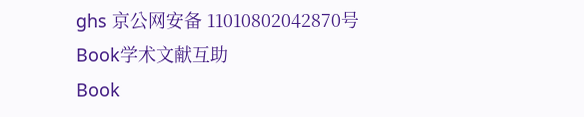ghs 京公网安备 11010802042870号
Book学术文献互助
Book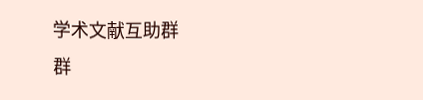学术文献互助群
群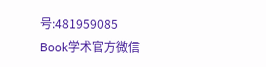号:481959085
Book学术官方微信